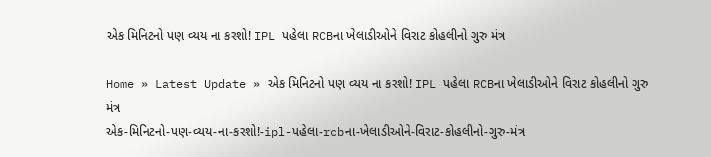એક મિનિટનો પણ વ્યય ના કરશો! IPL પહેલા RCBના ખેલાડીઓને વિરાટ કોહલીનો ગુરુ મંત્ર

Home » Latest Update » એક મિનિટનો પણ વ્યય ના કરશો! IPL પહેલા RCBના ખેલાડીઓને વિરાટ કોહલીનો ગુરુ મંત્ર
એક-મિનિટનો-પણ-વ્યય-ના-કરશો!-ipl-પહેલા-rcbના-ખેલાડીઓને-વિરાટ-કોહલીનો-ગુરુ-મંત્ર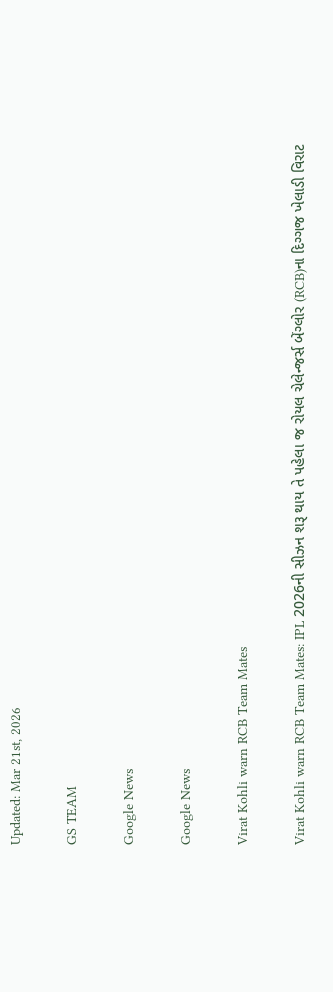Updated: Mar 21st, 2026

GS TEAM

Google News

Google News

Virat Kohli warn RCB Team Mates

Virat Kohli warn RCB Team Mates: IPL 2026ની સીઝન શરૂ થાય તે પહેલા જ રોયલ ચેલેન્જર્સ બેંગ્લોર (RCB)ના દિગ્ગજ ખેલાડી વિરાટ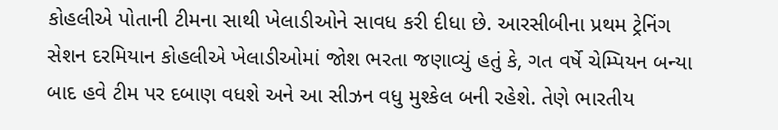કોહલીએ પોતાની ટીમના સાથી ખેલાડીઓને સાવધ કરી દીધા છે. આરસીબીના પ્રથમ ટ્રેનિંગ સેશન દરમિયાન કોહલીએ ખેલાડીઓમાં જોશ ભરતા જણાવ્યું હતું કે, ગત વર્ષે ચેમ્પિયન બન્યા બાદ હવે ટીમ પર દબાણ વધશે અને આ સીઝન વધુ મુશ્કેલ બની રહેશે. તેણે ભારતીય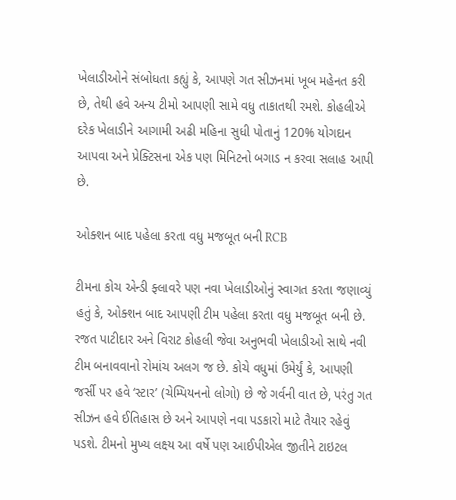ખેલાડીઓને સંબોધતા કહ્યું કે, આપણે ગત સીઝનમાં ખૂબ મહેનત કરી છે, તેથી હવે અન્ય ટીમો આપણી સામે વધુ તાકાતથી રમશે. કોહલીએ દરેક ખેલાડીને આગામી અઢી મહિના સુધી પોતાનું 120% યોગદાન આપવા અને પ્રેક્ટિસના એક પણ મિનિટનો બગાડ ન કરવા સલાહ આપી છે.

ઓક્શન બાદ પહેલા કરતા વધુ મજબૂત બની RCB

ટીમના કોચ એન્ડી ફ્લાવરે પણ નવા ખેલાડીઓનું સ્વાગત કરતા જણાવ્યું હતું કે, ઓક્શન બાદ આપણી ટીમ પહેલા કરતા વધુ મજબૂત બની છે. રજત પાટીદાર અને વિરાટ કોહલી જેવા અનુભવી ખેલાડીઓ સાથે નવી ટીમ બનાવવાનો રોમાંચ અલગ જ છે. કોચે વધુમાં ઉમેર્યું કે, આપણી જર્સી પર હવે ‘સ્ટાર’ (ચેમ્પિયનનો લોગો) છે જે ગર્વની વાત છે, પરંતુ ગત સીઝન હવે ઈતિહાસ છે અને આપણે નવા પડકારો માટે તૈયાર રહેવું પડશે. ટીમનો મુખ્ય લક્ષ્ય આ વર્ષે પણ આઈપીએલ જીતીને ટાઇટલ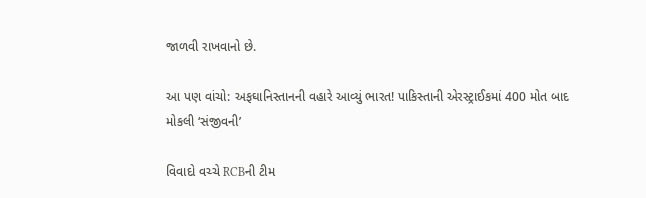જાળવી રાખવાનો છે.

આ પણ વાંચો: અફઘાનિસ્તાનની વહારે આવ્યું ભારત! પાકિસ્તાની એરસ્ટ્રાઈકમાં 400 મોત બાદ મોકલી ‘સંજીવની’

વિવાદો વચ્ચે RCBની ટીમ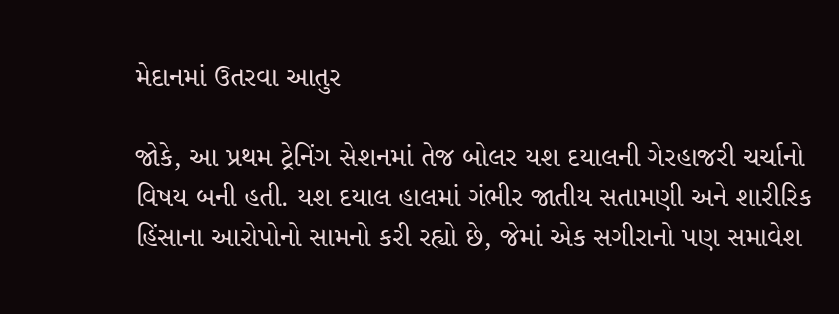મેદાનમાં ઉતરવા આતુર

જોકે, આ પ્રથમ ટ્રેનિંગ સેશનમાં તેજ બોલર યશ દયાલની ગેરહાજરી ચર્ચાનો વિષય બની હતી. યશ દયાલ હાલમાં ગંભીર જાતીય સતામણી અને શારીરિક હિંસાના આરોપોનો સામનો કરી રહ્યો છે, જેમાં એક સગીરાનો પણ સમાવેશ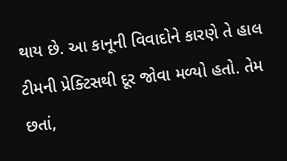થાય છે. આ કાનૂની વિવાદોને કારણે તે હાલ ટીમની પ્રેક્ટિસથી દૂર જોવા મળ્યો હતો. તેમ છતાં,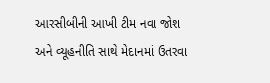આરસીબીની આખી ટીમ નવા જોશ અને વ્યૂહનીતિ સાથે મેદાનમાં ઉતરવા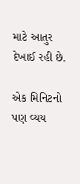માટે આતુર દેખાઈ રહી છે.

એક મિનિટનો પણ વ્યય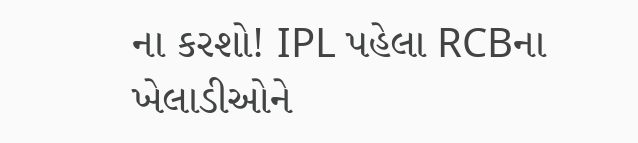ના કરશો! IPL પહેલા RCBના ખેલાડીઓને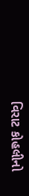વિરાટ કોહલીનો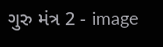ગુરુ મંત્ર 2 - image